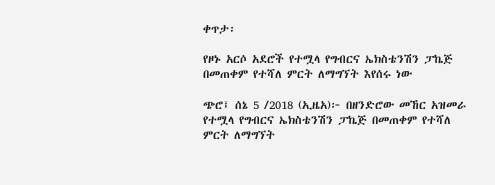ቀጥታ፡

የዞኑ አርሶ አደሮች የተሟላ የግብርና ኤክስቴንሽን ፓኬጅ በመጠቀም የተሻለ ምርት ለማግኘት እየሰሩ ነው

ጭሮ፤ ሰኔ 5 /2018 (ኢዜአ)፦ በዘንድሮው መኸር አዝመራ የተሟላ የግብርና ኤክስቴንሽን ፓኬጅ በመጠቀም የተሻለ ምርት ለማግኘት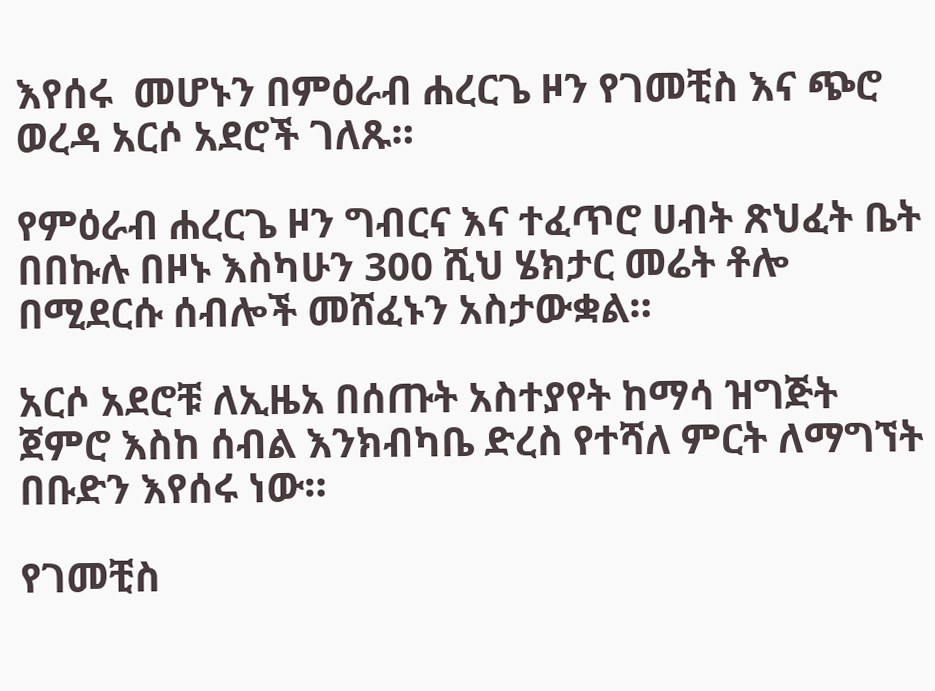እየሰሩ  መሆኑን በምዕራብ ሐረርጌ ዞን የገመቺስ እና ጭሮ ወረዳ አርሶ አደሮች ገለጹ።

የምዕራብ ሐረርጌ ዞን ግብርና እና ተፈጥሮ ሀብት ጽህፈት ቤት በበኩሉ በዞኑ እስካሁን 300 ሺህ ሄክታር መሬት ቶሎ በሚደርሱ ሰብሎች መሸፈኑን አስታውቋል።

አርሶ አደሮቹ ለኢዜአ በሰጡት አስተያየት ከማሳ ዝግጅት ጀምሮ እስከ ሰብል እንክብካቤ ድረስ የተሻለ ምርት ለማግኘት በቡድን እየሰሩ ነው።

የገመቺስ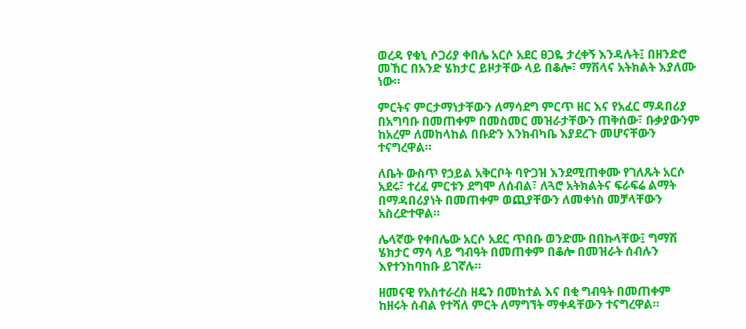ወረዳ የቁኒ ሶጋሪያ ቀበሌ አርሶ አደር ፀጋዬ ታረቀኝ እንዳሉት፤ በዘንድሮ መኸር በአንድ ሄክታር ይዞታቸው ላይ በቆሎ፣ ማሽላና አትክልት እያለሙ ነው።

ምርትና ምርታማነታቸውን ለማሳደግ ምርጥ ዘር እና የአፈር ማዳበሪያ በአግባቡ በመጠቀም በመስመር መዝራታቸውን ጠቅሰው፣ ቡቃያውንም ከአረም ለመከላከል በቡድን እንክብካቤ እያደረጉ መሆናቸውን ተናግረዋል።

ለቤት ውስጥ የኃይል አቅርቦት ባዮጋዝ እንደሚጠቀሙ የገለጹት አርሶ አደሩ፣ ተረፈ ምርቱን ደግሞ ለሰብል፣ ለጓሮ አትክልትና ፍራፍሬ ልማት በማዳበሪያነት በመጠቀም ወጪያቸውን ለመቀነስ መቻላቸውን አስረድተዋል።

ሌላኛው የቀበሌው አርሶ አደር ጥበቡ ወንድሙ በበኩላቸው፤ ግማሽ ሄክታር ማሳ ላይ ግብዓት በመጠቀም በቆሎ በመዝራት ሰብሉን እየተንከባከቡ ይገኛሉ።

ዘመናዊ የአስተራረስ ዘዴን በመከተል እና በቂ ግብዓት በመጠቀም ከዘሩት ሰብል የተሻለ ምርት ለማግኘት ማቀዳቸውን ተናግረዋል።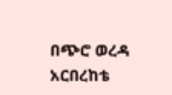በጭሮ ወረዳ አርበረከቴ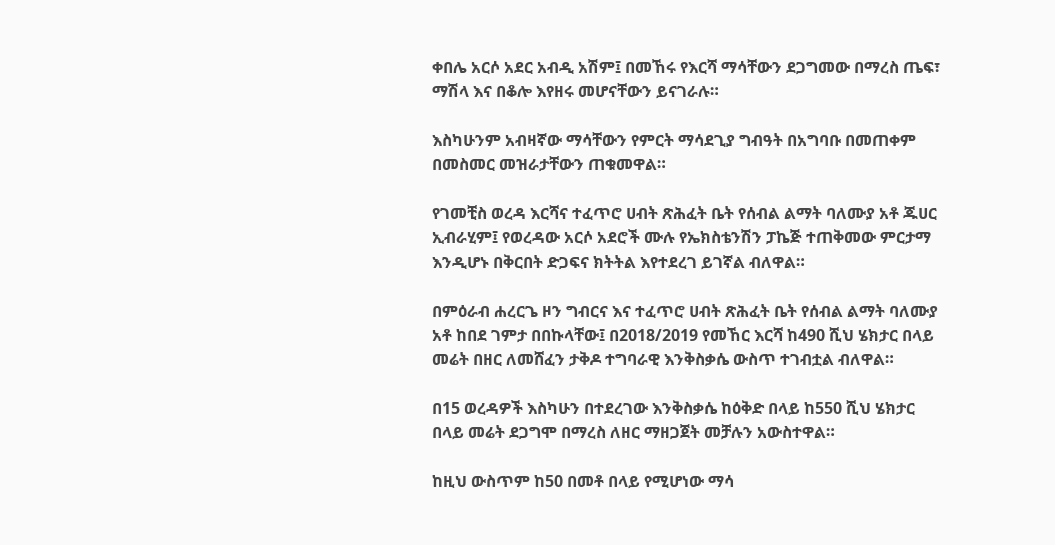ቀበሌ አርሶ አደር አብዲ አሽም፤ በመኸሩ የእርሻ ማሳቸውን ደጋግመው በማረስ ጤፍ፣ ማሽላ እና በቆሎ እየዘሩ መሆናቸውን ይናገራሉ።

እስካሁንም አብዛኛው ማሳቸውን የምርት ማሳደጊያ ግብዓት በአግባቡ በመጠቀም በመስመር መዝራታቸውን ጠቁመዋል።

የገመቺስ ወረዳ እርሻና ተፈጥሮ ሀብት ጽሕፈት ቤት የሰብል ልማት ባለሙያ አቶ ጁሀር ኢብራሂም፤ የወረዳው አርሶ አደሮች ሙሉ የኤክስቴንሽን ፓኬጅ ተጠቅመው ምርታማ እንዲሆኑ በቅርበት ድጋፍና ክትትል እየተደረገ ይገኛል ብለዋል።

በምዕራብ ሐረርጌ ዞን ግብርና እና ተፈጥሮ ሀብት ጽሕፈት ቤት የሰብል ልማት ባለሙያ አቶ ከበደ ገምታ በበኩላቸው፤ በ2018/2019 የመኸር እርሻ ከ490 ሺህ ሄክታር በላይ መሬት በዘር ለመሸፈን ታቅዶ ተግባራዊ እንቅስቃሴ ውስጥ ተገብቷል ብለዋል።

በ15 ወረዳዎች እስካሁን በተደረገው እንቅስቃሴ ከዕቅድ በላይ ከ550 ሺህ ሄክታር በላይ መሬት ደጋግሞ በማረስ ለዘር ማዘጋጀት መቻሉን አውስተዋል።

ከዚህ ውስጥም ከ50 በመቶ በላይ የሚሆነው ማሳ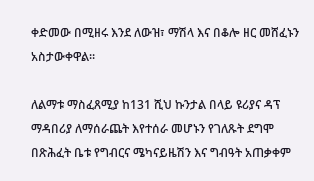ቀድመው በሚዘሩ እንደ ለውዝ፣ ማሽላ እና በቆሎ ዘር መሸፈኑን አስታውቀዋል።

ለልማቱ ማስፈጸሚያ ከ131 ሺህ ኩንታል በላይ ዩሪያና ዳፕ ማዳበሪያ ለማሰራጨት እየተሰራ መሆኑን የገለጹት ደግሞ በጽሕፈት ቤቱ የግብርና ሜካናይዜሽን እና ግብዓት አጠቃቀም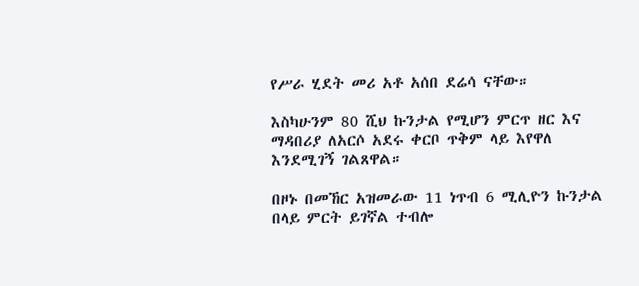የሥራ ሂደት መሪ አቶ አሰበ ደሬሳ ናቸው።

እስካሁንም 80 ሺህ ኩንታል የሚሆን ምርጥ ዘር እና ማዳበሪያ ለአርሶ አደሩ ቀርቦ ጥቅም ላይ እየዋለ እንደሚገኝ ገልጸዋል።

በዞኑ በመኸር አዝመራው 11 ነጥብ 6 ሚሊዮን ኩንታል በላይ ምርት ይገኛል ተብሎ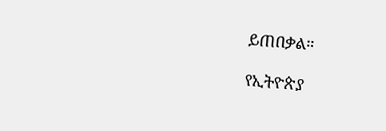ይጠበቃል።

የኢትዮጵያ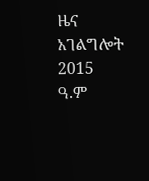ዜና አገልግሎት
2015
ዓ.ም